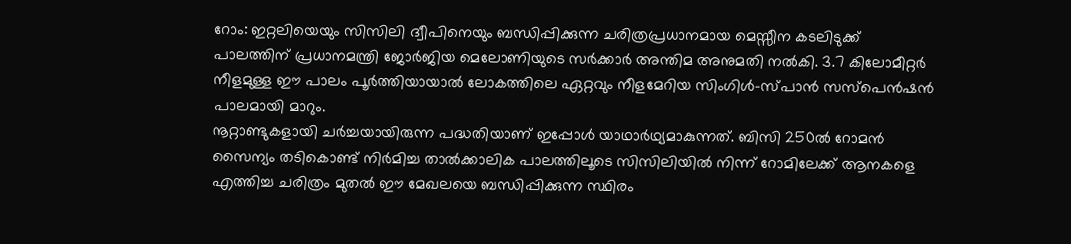റോം: ഇറ്റലിയെയും സിസിലി ദ്വീപിനെയും ബന്ധിപ്പിക്കുന്ന ചരിത്രപ്രധാനമായ മെസ്സീന കടലിടുക്ക് പാലത്തിന് പ്രധാനമന്ത്രി ജോർജിയ മെലോണിയുടെ സർക്കാർ അന്തിമ അനുമതി നൽകി. 3.7 കിലോമീറ്റർ നീളമുള്ള ഈ പാലം പൂർത്തിയായാൽ ലോകത്തിലെ ഏറ്റവും നീളമേറിയ സിംഗിൾ-സ്പാൻ സസ്പെൻഷൻ പാലമായി മാറും.
നൂറ്റാണ്ടുകളായി ചർച്ചയായിരുന്ന പദ്ധതിയാണ് ഇപ്പോൾ യാഥാർഥ്യമാകുന്നത്. ബിസി 250ൽ റോമൻ സൈന്യം തടികൊണ്ട് നിർമിച്ച താൽക്കാലിക പാലത്തിലൂടെ സിസിലിയിൽ നിന്ന് റോമിലേക്ക് ആനകളെ എത്തിച്ച ചരിത്രം മുതൽ ഈ മേഖലയെ ബന്ധിപ്പിക്കുന്ന സ്ഥിരം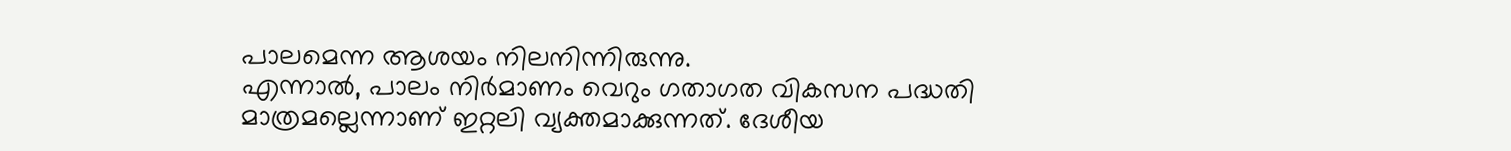പാലമെന്ന ആശയം നിലനിന്നിരുന്നു.
എന്നാൽ, പാലം നിർമാണം വെറും ഗതാഗത വികസന പദ്ധതി മാത്രമല്ലെന്നാണ് ഇറ്റലി വ്യക്തമാക്കുന്നത്. ദേശീയ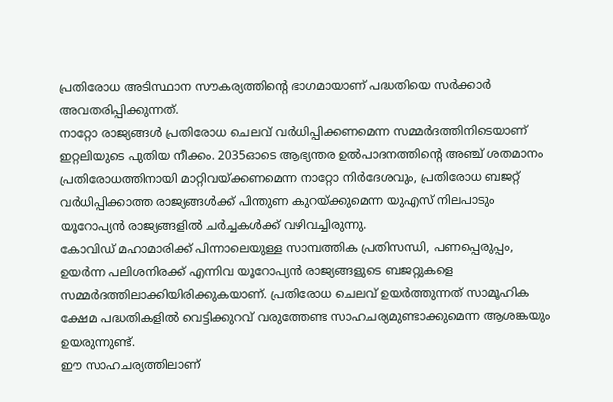പ്രതിരോധ അടിസ്ഥാന സൗകര്യത്തിന്റെ ഭാഗമായാണ് പദ്ധതിയെ സർക്കാർ അവതരിപ്പിക്കുന്നത്.
നാറ്റോ രാജ്യങ്ങൾ പ്രതിരോധ ചെലവ് വർധിപ്പിക്കണമെന്ന സമ്മർദത്തിനിടെയാണ് ഇറ്റലിയുടെ പുതിയ നീക്കം. 2035ഓടെ ആഭ്യന്തര ഉൽപാദനത്തിന്റെ അഞ്ച് ശതമാനം പ്രതിരോധത്തിനായി മാറ്റിവയ്ക്കണമെന്ന നാറ്റോ നിർദേശവും, പ്രതിരോധ ബജറ്റ് വർധിപ്പിക്കാത്ത രാജ്യങ്ങൾക്ക് പിന്തുണ കുറയ്ക്കുമെന്ന യുഎസ് നിലപാടും യൂറോപ്യൻ രാജ്യങ്ങളിൽ ചർച്ചകൾക്ക് വഴിവച്ചിരുന്നു.
കോവിഡ് മഹാമാരിക്ക് പിന്നാലെയുള്ള സാമ്പത്തിക പ്രതിസന്ധി, പണപ്പെരുപ്പം, ഉയർന്ന പലിശനിരക്ക് എന്നിവ യൂറോപ്യൻ രാജ്യങ്ങളുടെ ബജറ്റുകളെ സമ്മർദത്തിലാക്കിയിരിക്കുകയാണ്. പ്രതിരോധ ചെലവ് ഉയർത്തുന്നത് സാമൂഹിക ക്ഷേമ പദ്ധതികളിൽ വെട്ടിക്കുറവ് വരുത്തേണ്ട സാഹചര്യമുണ്ടാക്കുമെന്ന ആശങ്കയും ഉയരുന്നുണ്ട്.
ഈ സാഹചര്യത്തിലാണ്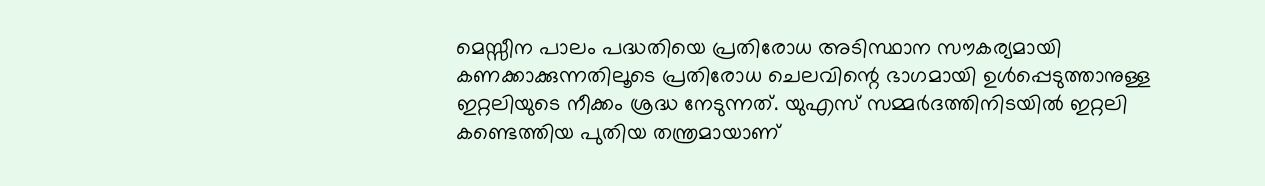മെസ്സീന പാലം പദ്ധതിയെ പ്രതിരോധ അടിസ്ഥാന സൗകര്യമായി കണക്കാക്കുന്നതിലൂടെ പ്രതിരോധ ചെലവിന്റെ ഭാഗമായി ഉൾപ്പെടുത്താനുള്ള ഇറ്റലിയുടെ നീക്കം ശ്രദ്ധ നേടുന്നത്. യുഎസ് സമ്മർദത്തിനിടയിൽ ഇറ്റലി കണ്ടെത്തിയ പുതിയ തന്ത്രമായാണ്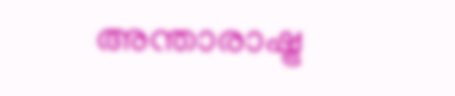അന്താരാഷ്ട്ര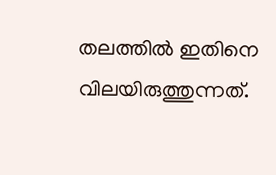തലത്തിൽ ഇതിനെ വിലയിരുത്തുന്നത്.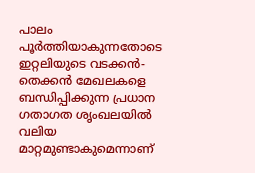പാലം പൂർത്തിയാകുന്നതോടെ ഇറ്റലിയുടെ വടക്കൻ-തെക്കൻ മേഖലകളെ ബന്ധിപ്പിക്കുന്ന പ്രധാന ഗതാഗത ശൃംഖലയിൽ വലിയ മാറ്റമുണ്ടാകുമെന്നാണ്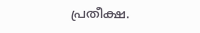പ്രതീക്ഷ.